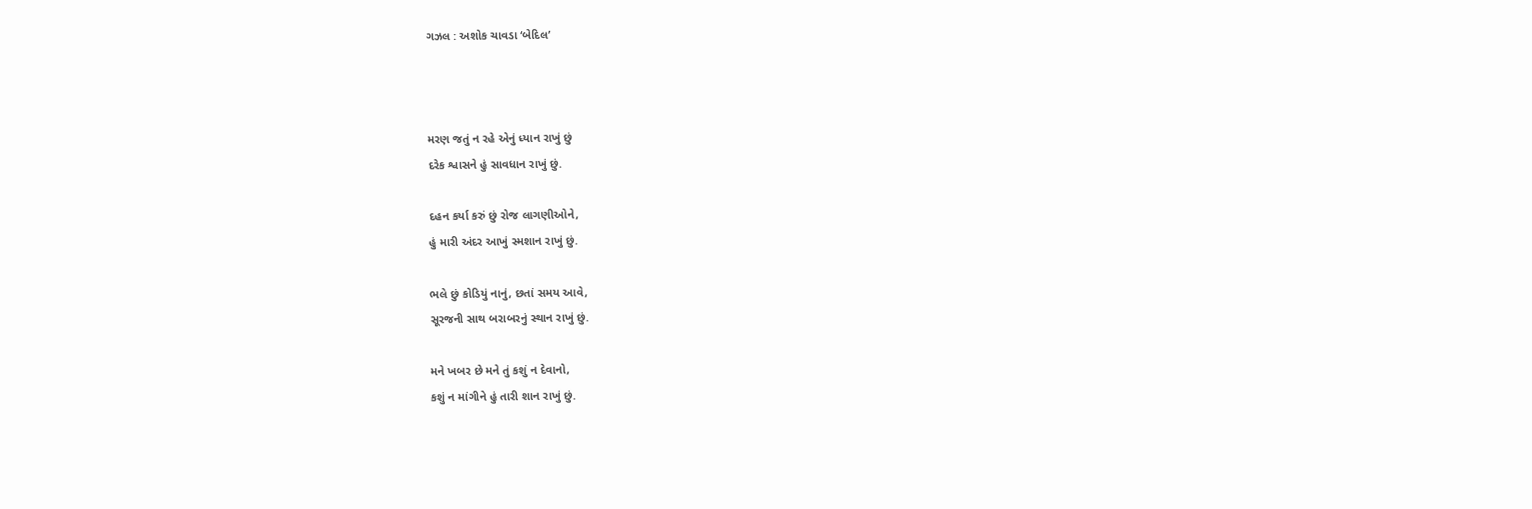ગઝલ : અશોક ચાવડા ‘બેદિલ’



મરણ જતું ન રહે એનું ધ્યાન રાખું છું
દરેક શ્વાસને હું સાવધાન રાખું છું.

દહન કર્યા કરું છું રોજ લાગણીઓને,
હું મારી અંદર આખું સ્મશાન રાખું છું.

ભલે છું કોડિયું નાનું, છતાં સમય આવે,
સૂરજની સાથ બરાબરનું સ્થાન રાખું છું.

મને ખબર છે મને તું કશું ન દેવાનો,
કશું ન માંગીને હું તારી શાન રાખું છું.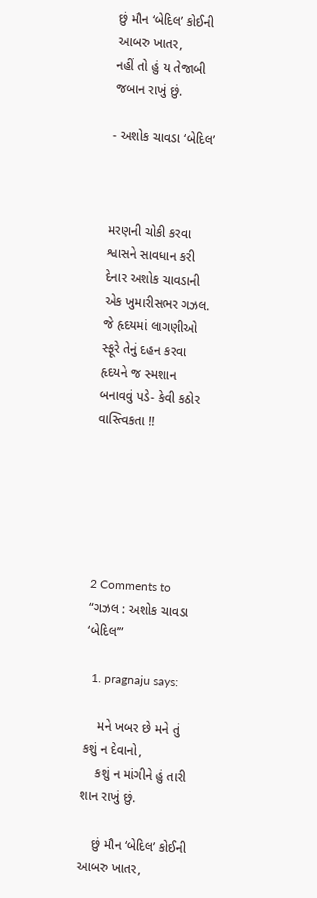છું મૌન ‘બેદિલ’ કોઈની આબરુ ખાતર,
નહીં તો હું ય તેજાબી જબાન રાખું છું.

- અશોક ચાવડા ‘બેદિલ’



મરણની ચોકી કરવા શ્વાસને સાવધાન કરી દેનાર અશોક ચાવડાની એક ખુમારીસભર ગઝલ. જે હૃદયમાં લાગણીઓ સ્ફૂરે તેનું દહન કરવા હૃદયને જ સ્મશાન બનાવવું પડે- કેવી કઠોર વાસ્ત્વિકતા !!






2 Comments to “ગઝલ : અશોક ચાવડા ‘બેદિલ’”

  1. pragnaju says:

    મને ખબર છે મને તું કશું ન દેવાનો,
    કશું ન માંગીને હું તારી શાન રાખું છું.

    છું મૌન ‘બેદિલ’ કોઈની આબરુ ખાતર,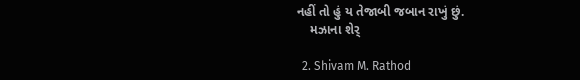નહીં તો હું ય તેજાબી જબાન રાખું છું.
    મઝાના શેર્

  2. Shivam M. Rathod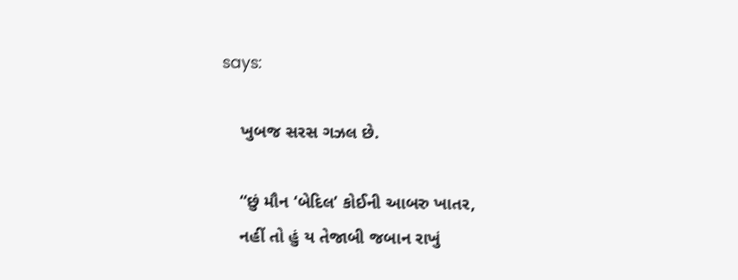says:

    ખુબજ સરસ ગઝલ છે.

    “છું મૌન ‘બેદિલ’ કોઈની આબરુ ખાતર,
    નહીં તો હું ય તેજાબી જબાન રાખું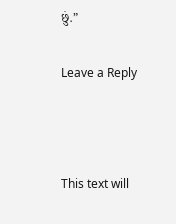છું.”

Leave a Reply



This text will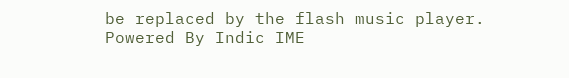be replaced by the flash music player.
Powered By Indic IME